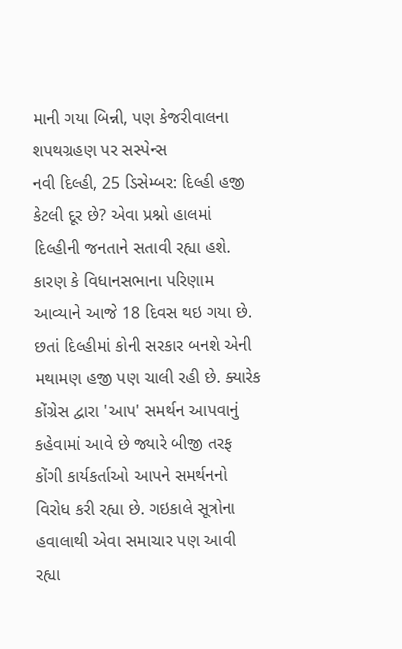માની ગયા બિન્ની, પણ કેજરીવાલના શપથગ્રહણ પર સસ્પેન્સ
નવી દિલ્હી, 25 ડિસેમ્બર: દિલ્હી હજી કેટલી દૂર છે? એવા પ્રશ્નો હાલમાં દિલ્હીની જનતાને સતાવી રહ્યા હશે. કારણ કે વિધાનસભાના પરિણામ આવ્યાને આજે 18 દિવસ થઇ ગયા છે. છતાં દિલ્હીમાં કોની સરકાર બનશે એની મથામણ હજી પણ ચાલી રહી છે. ક્યારેક કોંગ્રેસ દ્વારા 'આપ' સમર્થન આપવાનું કહેવામાં આવે છે જ્યારે બીજી તરફ કોંગી કાર્યકર્તાઓ આપને સમર્થનનો વિરોધ કરી રહ્યા છે. ગઇકાલે સૂત્રોના હવાલાથી એવા સમાચાર પણ આવી રહ્યા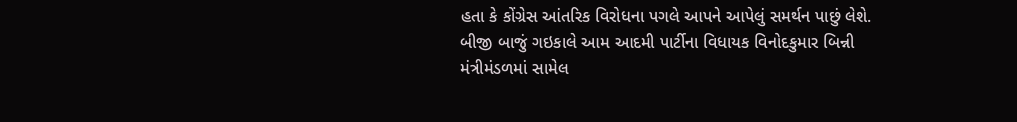હતા કે કોંગ્રેસ આંતરિક વિરોધના પગલે આપને આપેલું સમર્થન પાછું લેશે.
બીજી બાજું ગઇકાલે આમ આદમી પાર્ટીના વિધાયક વિનોદકુમાર બિન્ની મંત્રીમંડળમાં સામેલ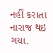નહીં કરાતા નારાજ થઇ ગયા.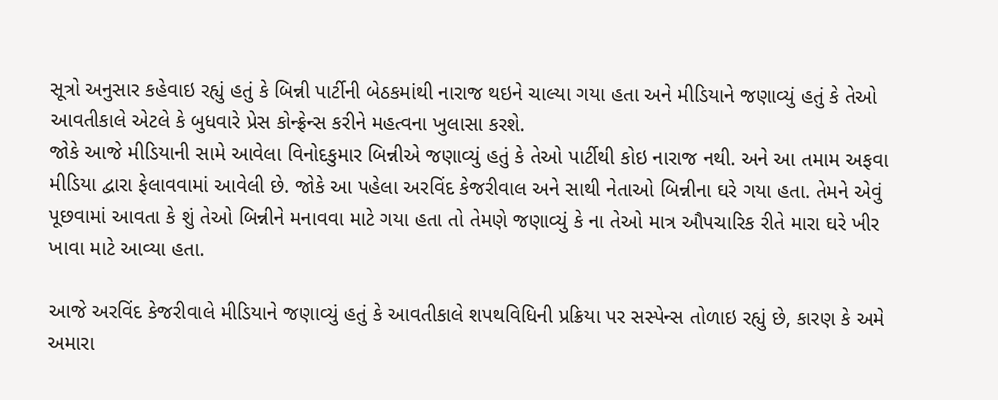સૂત્રો અનુસાર કહેવાઇ રહ્યું હતું કે બિન્ની પાર્ટીની બેઠકમાંથી નારાજ થઇને ચાલ્યા ગયા હતા અને મીડિયાને જણાવ્યું હતું કે તેઓ આવતીકાલે એટલે કે બુધવારે પ્રેસ કોન્ફ્રેન્સ કરીને મહત્વના ખુલાસા કરશે.
જોકે આજે મીડિયાની સામે આવેલા વિનોદકુમાર બિન્નીએ જણાવ્યું હતું કે તેઓ પાર્ટીથી કોઇ નારાજ નથી. અને આ તમામ અફવા મીડિયા દ્વારા ફેલાવવામાં આવેલી છે. જોકે આ પહેલા અરવિંદ કેજરીવાલ અને સાથી નેતાઓ બિન્નીના ઘરે ગયા હતા. તેમને એવું પૂછવામાં આવતા કે શું તેઓ બિન્નીને મનાવવા માટે ગયા હતા તો તેમણે જણાવ્યું કે ના તેઓ માત્ર ઔપચારિક રીતે મારા ઘરે ખીર ખાવા માટે આવ્યા હતા.

આજે અરવિંદ કેજરીવાલે મીડિયાને જણાવ્યું હતું કે આવતીકાલે શપથવિધિની પ્રક્રિયા પર સસ્પેન્સ તોળાઇ રહ્યું છે, કારણ કે અમે અમારા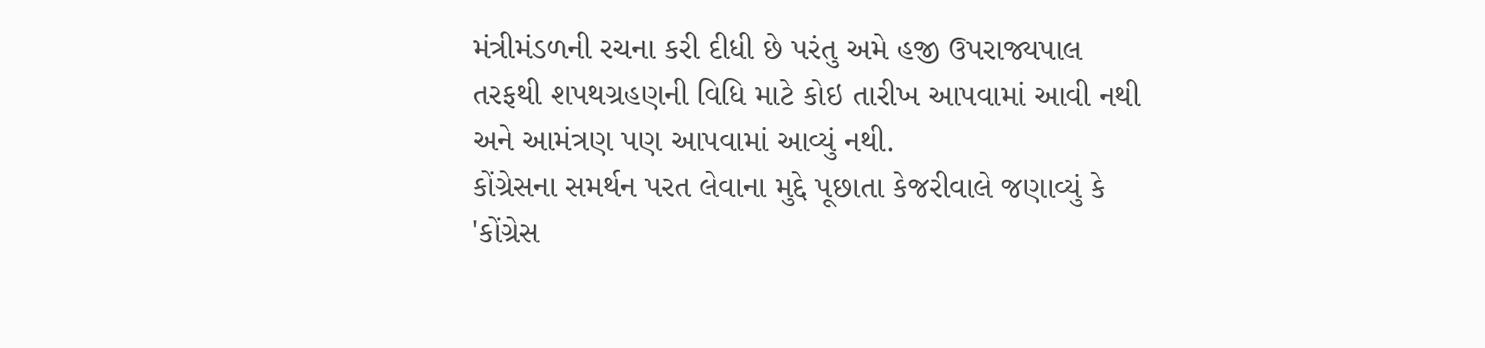મંત્રીમંડળની રચના કરી દીધી છે પરંતુ અમે હજી ઉપરાજ્યપાલ તરફથી શપથગ્રહણની વિધિ માટે કોઇ તારીખ આપવામાં આવી નથી અને આમંત્રણ પણ આપવામાં આવ્યું નથી.
કોંગ્રેસના સમર્થન પરત લેવાના મુદ્દે પૂછાતા કેજરીવાલે જણાવ્યું કે 'કોંગ્રેસ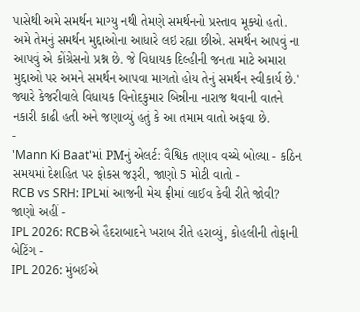પાસેથી અમે સમર્થન માગ્યુ નથી તેમણે સમર્થનનો પ્રસ્તાવ મૂક્યો હતો. અમે તેમનું સમર્થન મુદ્દાઓના આધારે લઇ રહ્યા છીએ. સમર્થન આપવું ના આપવું એ કોંગ્રેસનો પ્રશ્ન છે. જે વિધાયક દિલ્હીની જનતા માટે અમારા મુદ્દાઓ પર અમને સમર્થન આપવા માગતો હોય તેનું સમર્થન સ્વીકાર્ય છે.'
જ્યારે કેજરીવાલે વિધાયક વિનોદકુમાર બિન્નીના નારાજ થવાની વાતને નકારી કાઢી હતી અને જણાવ્યું હતું કે આ તમામ વાતો અફવા છે.
-
'Mann Ki Baat'માં PMનું એલર્ટ: વૈશ્વિક તણાવ વચ્ચે બોલ્યા - કઠિન સમયમાં દેશહિત પર ફોકસ જરૂરી, જાણો 5 મોટી વાતો -
RCB vs SRH: IPLમાં આજની મેચ ફ્રીમાં લાઈવ કેવી રીતે જોવી? જાણો અહીં -
IPL 2026: RCBએ હૈદરાબાદને ખરાબ રીતે હરાવ્યું, કોહલીની તોફાની બેટિંગ -
IPL 2026: મુંબઈએ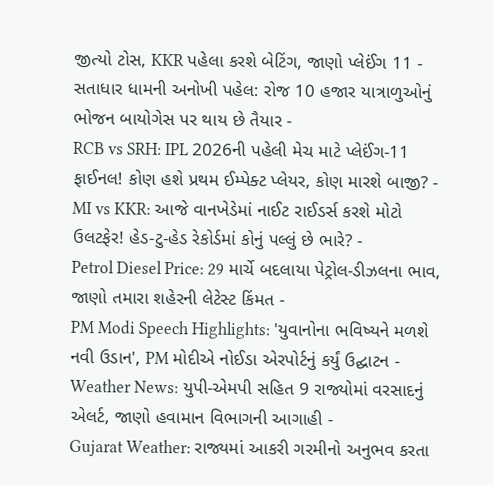જીત્યો ટોસ, KKR પહેલા કરશે બેટિંગ, જાણો પ્લેઈંગ 11 -
સતાધાર ધામની અનોખી પહેલ: રોજ 10 હજાર યાત્રાળુઓનું ભોજન બાયોગેસ પર થાય છે તૈયાર -
RCB vs SRH: IPL 2026ની પહેલી મેચ માટે પ્લેઈંગ-11 ફાઈનલ! કોણ હશે પ્રથમ ઈમ્પેક્ટ પ્લેયર, કોણ મારશે બાજી? -
MI vs KKR: આજે વાનખેડેમાં નાઈટ રાઈડર્સ કરશે મોટો ઉલટફેર! હેડ-ટુ-હેડ રેકોર્ડમાં કોનું પલ્લું છે ભારે? -
Petrol Diesel Price: 29 માર્ચે બદલાયા પેટ્રોલ-ડીઝલના ભાવ, જાણો તમારા શહેરની લેટેસ્ટ કિંમત -
PM Modi Speech Highlights: 'યુવાનોના ભવિષ્યને મળશે નવી ઉડાન', PM મોદીએ નોઈડા એરપોર્ટનું કર્યું ઉદ્ઘાટન -
Weather News: યુપી-એમપી સહિત 9 રાજ્યોમાં વરસાદનું એલર્ટ, જાણો હવામાન વિભાગની આગાહી -
Gujarat Weather: રાજ્યમાં આકરી ગરમીનો અનુભવ કરતા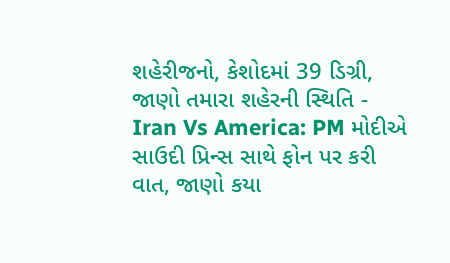શહેરીજનો, કેશોદમાં 39 ડિગ્રી, જાણો તમારા શહેરની સ્થિતિ -
Iran Vs America: PM મોદીએ સાઉદી પ્રિન્સ સાથે ફોન પર કરી વાત, જાણો કયા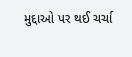મુદ્દાઓ પર થઈ ચર્ચા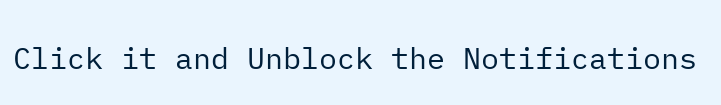Click it and Unblock the Notifications